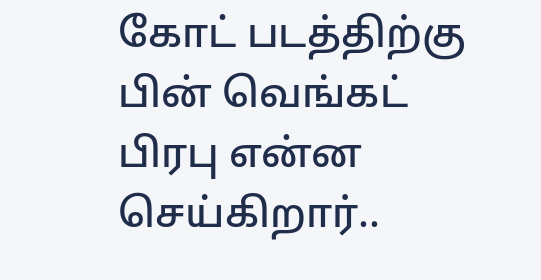கோட் படத்திற்கு பின் வெங்கட் பிரபு என்ன செய்கிறார்..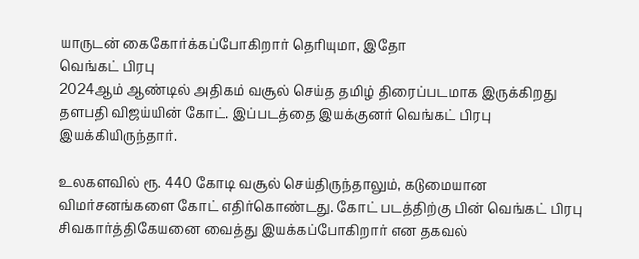யாருடன் கைகோர்க்கப்போகிறார் தெரியுமா, இதோ
வெங்கட் பிரபு
2024ஆம் ஆண்டில் அதிகம் வசூல் செய்த தமிழ் திரைப்படமாக இருக்கிறது தளபதி விஜய்யின் கோட். இப்படத்தை இயக்குனர் வெங்கட் பிரபு இயக்கியிருந்தார்.

உலகளவில் ரூ. 440 கோடி வசூல் செய்திருந்தாலும், கடுமையான விமர்சனங்களை கோட் எதிர்கொண்டது. கோட் படத்திற்கு பின் வெங்கட் பிரபு சிவகார்த்திகேயனை வைத்து இயக்கப்போகிறார் என தகவல்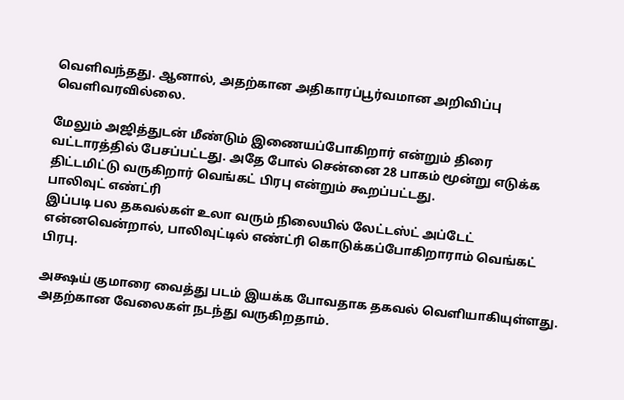வெளிவந்தது. ஆனால், அதற்கான அதிகாரப்பூர்வமான அறிவிப்பு வெளிவரவில்லை.

மேலும் அஜித்துடன் மீண்டும் இணையப்போகிறார் என்றும் திரை வட்டாரத்தில் பேசப்பட்டது. அதே போல் சென்னை 28 பாகம் மூன்று எடுக்க திட்டமிட்டு வருகிறார் வெங்கட் பிரபு என்றும் கூறப்பட்டது.
பாலிவுட் எண்ட்ரி
இப்படி பல தகவல்கள் உலா வரும் நிலையில் லேட்டஸ்ட் அப்டேட் என்னவென்றால், பாலிவுட்டில் எண்ட்ரி கொடுக்கப்போகிறாராம் வெங்கட் பிரபு.

அக்ஷய் குமாரை வைத்து படம் இயக்க போவதாக தகவல் வெளியாகியுள்ளது. அதற்கான வேலைகள் நடந்து வருகிறதாம்.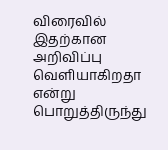விரைவில் இதற்கான அறிவிப்பு வெளியாகிறதா என்று பொறுத்திருந்து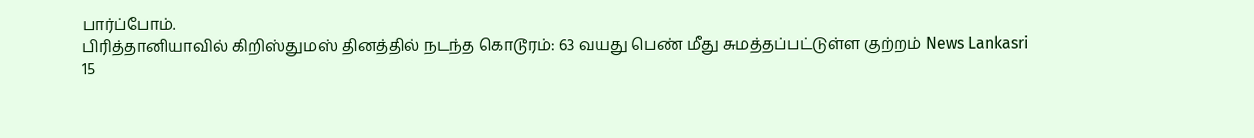பார்ப்போம்.
பிரித்தானியாவில் கிறிஸ்துமஸ் தினத்தில் நடந்த கொடூரம்: 63 வயது பெண் மீது சுமத்தப்பட்டுள்ள குற்றம் News Lankasri
15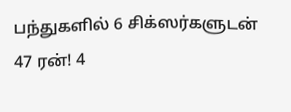பந்துகளில் 6 சிக்ஸர்களுடன் 47 ரன்! 4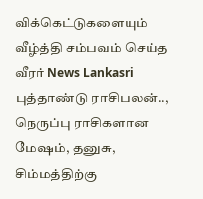விக்கெட்டுகளையும் வீழ்த்தி சம்பவம் செய்த வீரர் News Lankasri
புத்தாண்டு ராசிபலன்.., நெருப்பு ராசிகளான மேஷம், தனுசு, சிம்மத்திற்கு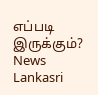எப்படி இருக்கும்? News Lankasri